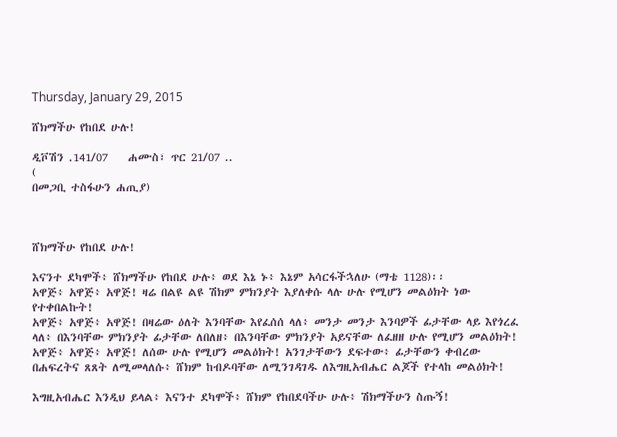Thursday, January 29, 2015

ሸክማችሁ የከበደ ሁሉ!

ዲቮሽን .141/07    ሐሙስ፣ ጥር 21/07 ..
(
በመጋቢ ተስፋሁን ሐጢያ)



ሸክማችሁ የከበደ ሁሉ!

እናንተ ደካሞች፥ ሸክማችሁ የከበደ ሁሉ፥ ወደ እኔ ኑ፥ እኔም አሳርፋችኋለሁ (ማቴ 1128)፡፡
አዋጅ፥ አዋጅ፥ አዋጅ! ዛሬ በልዩ ልዩ ሽክም ምክንያት እያለቀሱ ላሉ ሁሉ የሚሆን መልዕክት ነው የተቀበልኩት!
አዋጅ፥ አዋጅ፥ አዋጅ! በዛሬው ዕለት እንባቸው እየፈሰሰ ላለ፥ መንታ መንታ እንባዎች ፊታቸው ላይ እየጎረፈ ላለ፥ በእንባቸው ምክንያት ፊታቸው ለበለዘ፥ በእንባቸው ምክንያት አይናቸው ለፈዘዘ ሁሉ የሚሆን መልዕክት!
አዋጅ፥ አዋጅ፥ አዋጅ! ለሰው ሁሉ የሚሆን መልዕክት! አንገታቸውን ደፍተው፥ ፊታቸውን ቀብረው በሐፍረትና ጸጸት ለሚመላለሱ፥ ሸክም ከብዶባቸው ለሚንገዳገዱ ለእግዚአብሔር ልጆች የተላከ መልዕክት!

እግዚአብሔር እንዲህ ይላል፥ እናንተ ደካሞች፥ ሸክም የከበደባችሁ ሁሉ፥ ሽክማችሁን ስጡኝ!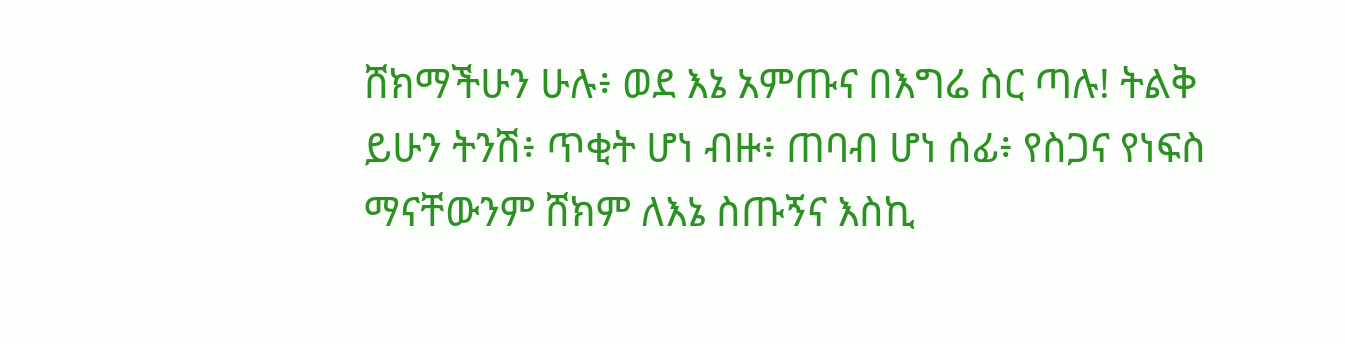ሸክማችሁን ሁሉ፥ ወደ እኔ አምጡና በእግሬ ስር ጣሉ! ትልቅ ይሁን ትንሽ፥ ጥቂት ሆነ ብዙ፥ ጠባብ ሆነ ሰፊ፥ የስጋና የነፍስ ማናቸውንም ሸክም ለእኔ ስጡኝና እስኪ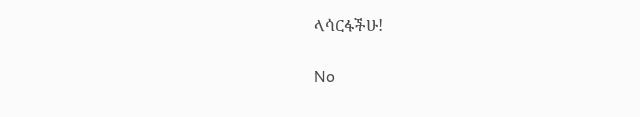ላሳርፋችሁ!

No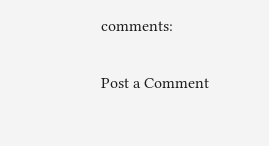comments:

Post a Comment